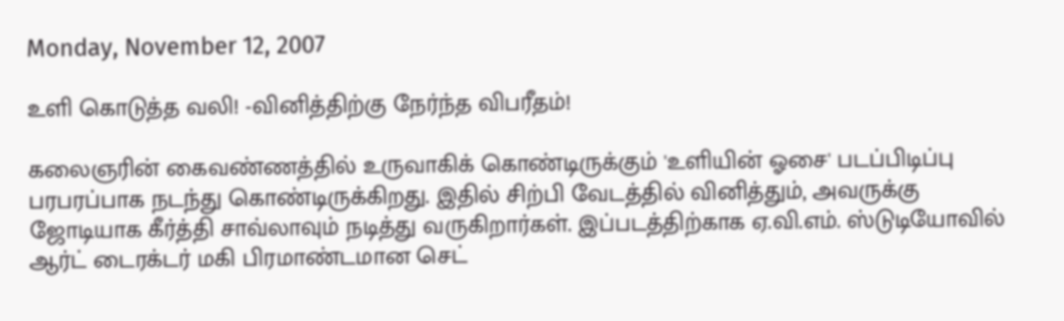Monday, November 12, 2007

உளி கொடுத்த வலி! -வினித்திற்கு நேர்ந்த விபரீதம்!

கலைஞரின் கைவண்ணத்தில் உருவாகிக் கொண்டிருக்கும் 'உளியின் ஓசை' படப்பிடிப்பு பரபரப்பாக நடந்து கொண்டிருக்கிறது. இதில் சிற்பி வேடத்தில் வினித்தும், அவருக்கு ஜோடியாக கீர்த்தி சாவ்லாவும் நடித்து வருகிறார்கள். இப்படத்திற்காக ஏ.வி.எம். ஸ்டுடியோவில் ஆர்ட் டைரக்டர் மகி பிரமாண்டமான செட்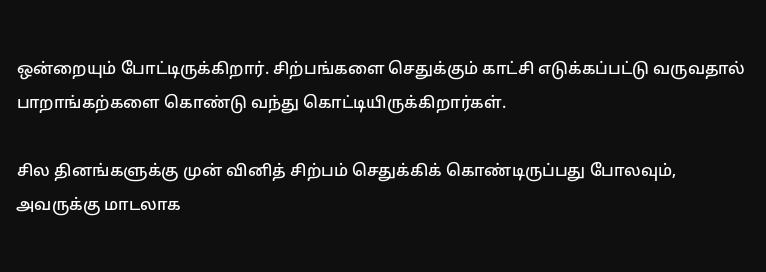ஒன்றையும் போட்டிருக்கிறார். சிற்பங்களை செதுக்கும் காட்சி எடுக்கப்பட்டு வருவதால் பாறாங்கற்களை கொண்டு வந்து கொட்டியிருக்கிறார்கள்.

சில தினங்களுக்கு முன் வினித் சிற்பம் செதுக்கிக் கொண்டிருப்பது போலவும், அவருக்கு மாடலாக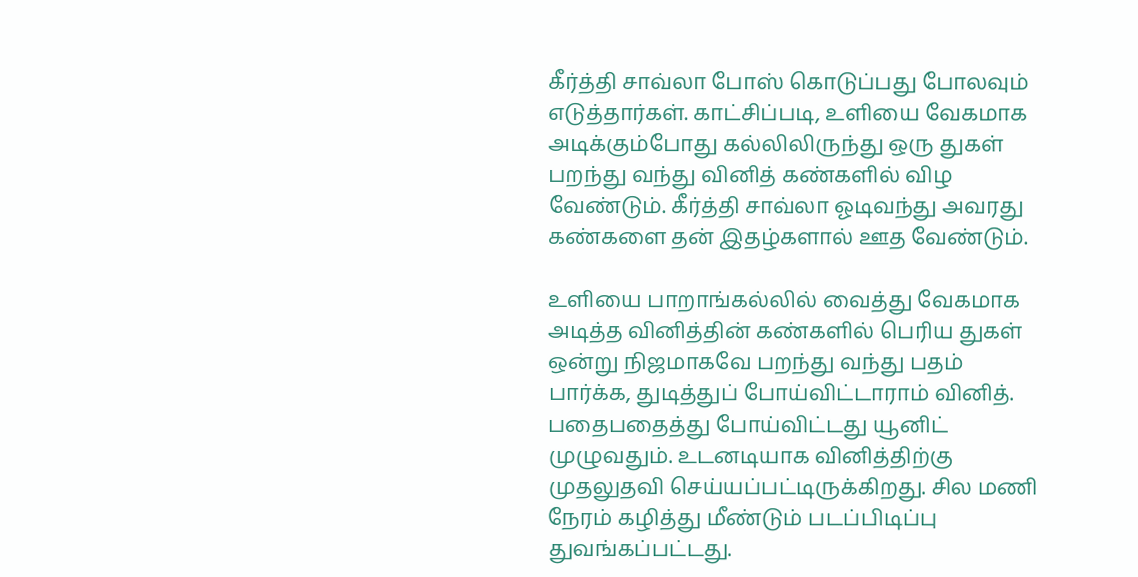கீர்த்தி சாவ்லா போஸ் கொடுப்பது போலவும் எடுத்தார்கள். காட்சிப்படி, உளியை வேகமாக அடிக்கும்போது கல்லிலிருந்து ஒரு துகள் பறந்து வந்து வினித் கண்களில் விழ வேண்டும். கீர்த்தி சாவ்லா ஓடிவந்து அவரது கண்களை தன் இதழ்களால் ஊத வேண்டும்.

உளியை பாறாங்கல்லில் வைத்து வேகமாக அடித்த வினித்தின் கண்களில் பெரிய துகள் ஒன்று நிஜமாகவே பறந்து வந்து பதம் பார்க்க, துடித்துப் போய்விட்டாராம் வினித். பதைபதைத்து போய்விட்டது யூனிட் முழுவதும். உடனடியாக வினித்திற்கு முதலுதவி செய்யப்பட்டிருக்கிறது. சில மணி நேரம் கழித்து மீண்டும் படப்பிடிப்பு துவங்கப்பட்டது.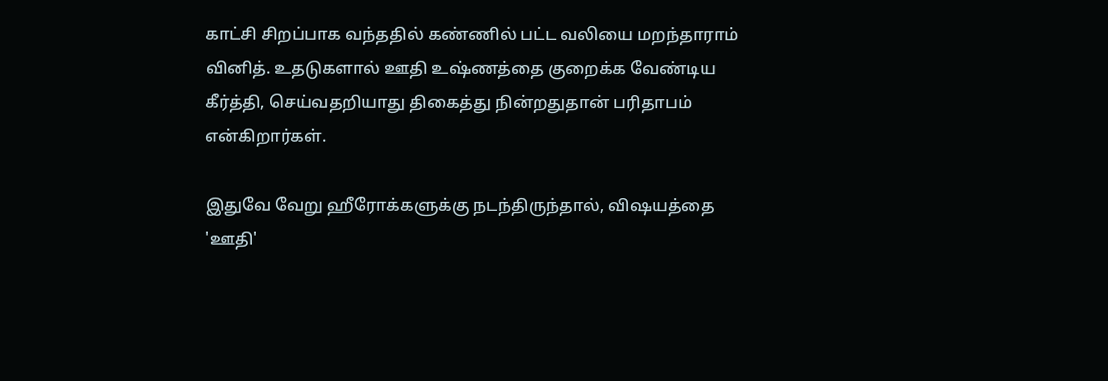காட்சி சிறப்பாக வந்ததில் கண்ணில் பட்ட வலியை மறந்தாராம் வினித். உதடுகளால் ஊதி உஷ்ணத்தை குறைக்க வேண்டிய கீர்த்தி, செய்வதறியாது திகைத்து நின்றதுதான் பரிதாபம் என்கிறார்கள்.

இதுவே வேறு ஹீரோக்களுக்கு நடந்திருந்தால், விஷயத்தை 'ஊதி'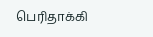பெரிதாக்கி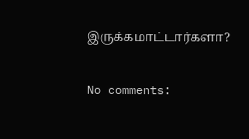இருக்கமாட்டார்களா?

No comments: